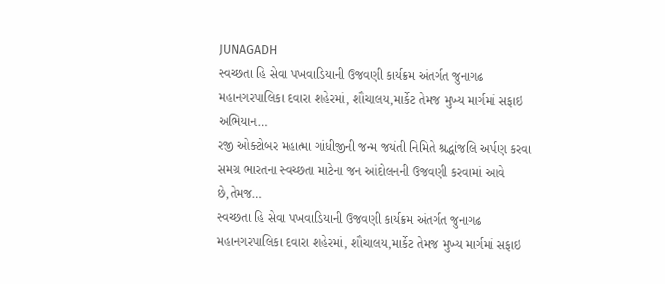JUNAGADH
સ્વચ્છતા હિ સેવા પખવાડિયાની ઉજવણી કાર્યક્રમ અંતર્ગત જુનાગઢ મહાનગરપાલિકા દવારા શહેરમાં, શૌચાલય,માર્કેટ તેમજ મુખ્ય માર્ગમાં સફાઇ અભિયાન…
રજી ઓક્ટોબર મહાત્મા ગાંધીજીની જન્મ જયંતી નિમિતે શ્રદ્ધાંજલિ અર્પણ કરવા સમગ્ર ભારતના સ્વચ્છતા માટેના જન આંદોલનની ઉજવણી કરવામાં આવે છે,તેમજ…
સ્વચ્છતા હિ સેવા પખવાડિયાની ઉજવણી કાર્યક્રમ અંતર્ગત જુનાગઢ મહાનગરપાલિકા દવારા શહેરમાં, શૌચાલય,માર્કેટ તેમજ મુખ્ય માર્ગમાં સફાઇ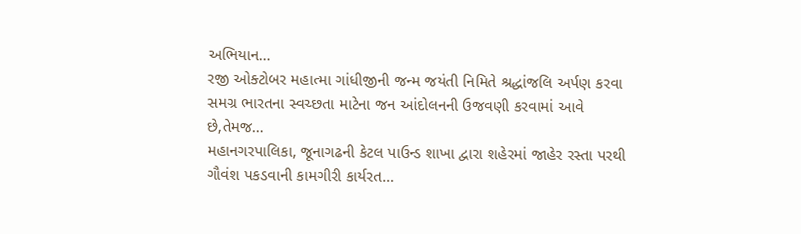અભિયાન…
રજી ઓક્ટોબર મહાત્મા ગાંધીજીની જન્મ જયંતી નિમિતે શ્રદ્ધાંજલિ અર્પણ કરવા સમગ્ર ભારતના સ્વચ્છતા માટેના જન આંદોલનની ઉજવણી કરવામાં આવે છે,તેમજ…
મહાનગરપાલિકા, જૂનાગઢની કેટલ પાઉન્ડ શાખા દ્વારા શહેરમાં જાહેર રસ્તા પરથી ગૌવંશ પકડવાની કામગીરી કાર્યરત…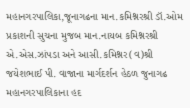મહાનગરપાલિકા,જૂનાગઢના માન.કમિશ્નરશ્રી ડૉ.ઓમ પ્રકાશની સુચના મુજબ માન.નાયબ કમિશ્નરશ્રી એ.એસ.ઝાંપડા અને આસી.કમિશ્નર(વ)શ્રી જયેશભાઈ પી. વાજાના માર્ગદર્શન હેઠળ જુનાગઢ મહાનગરપાલિકાના હદ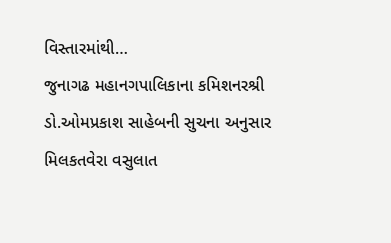વિસ્તારમાંથી…
જુનાગઢ મહાનગપાલિકાના કમિશનરશ્રી ડો.ઓમપ્રકાશ સાહેબની સુચના અનુસાર મિલકતવેરા વસુલાત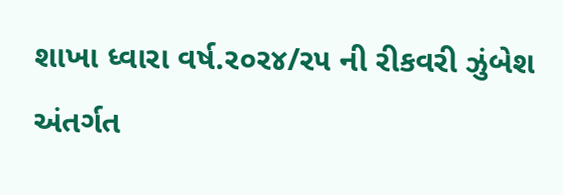શાખા ધ્વારા વર્ષ.ર૦ર૪/ર૫ ની રીકવરી ઝુંબેશ અંતર્ગત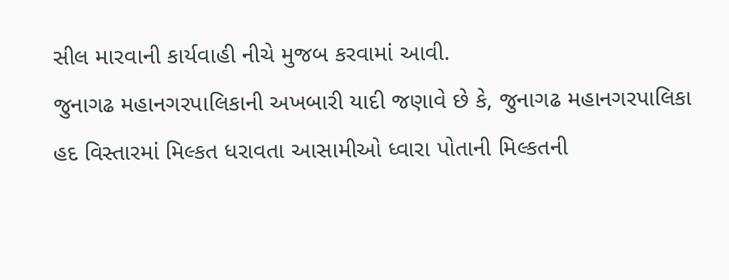સીલ મારવાની કાર્યવાહી નીચે મુજબ કરવામાં આવી.
જુનાગઢ મહાનગરપાલિકાની અખબારી યાદી જણાવે છે કે, જુનાગઢ મહાનગરપાલિકા હદ વિસ્તારમાં મિલ્કત ધરાવતા આસામીઓ ધ્વારા પોતાની મિલ્કતની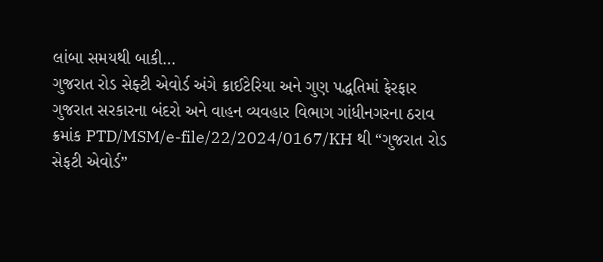લાંબા સમયથી બાકી…
ગુજરાત રોડ સેફ્ટી એવોર્ડ અંગે ક્રાઈટેરિયા અને ગુણ પદ્ધતિમાં ફેરફાર
ગુજરાત સરકારના બંદરો અને વાહન વ્યવહાર વિભાગ ગાંધીનગરના ઠરાવ ક્રમાંક PTD/MSM/e-file/22/2024/0167/KH થી “ગુજરાત રોડ સેફટી એવોર્ડ”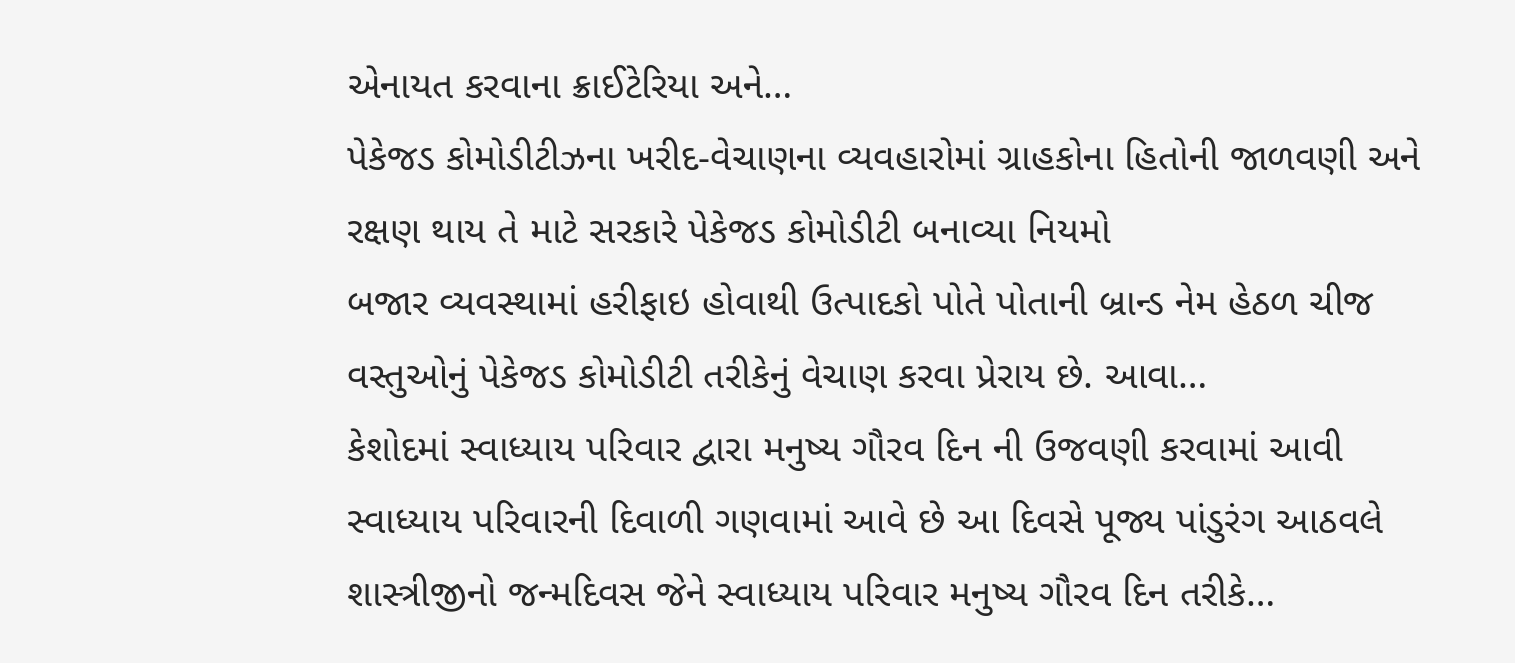એનાયત કરવાના ક્રાઈટેરિયા અને…
પેકેજડ કોમોડીટીઝના ખરીદ-વેચાણના વ્યવહારોમાં ગ્રાહકોના હિતોની જાળવણી અને રક્ષણ થાય તે માટે સરકારે પેકેજડ કોમોડીટી બનાવ્યા નિયમો
બજાર વ્યવસ્થામાં હરીફાઇ હોવાથી ઉત્પાદકો પોતે પોતાની બ્રાન્ડ નેમ હેઠળ ચીજ વસ્તુઓનું પેકેજડ કોમોડીટી તરીકેનું વેચાણ કરવા પ્રેરાય છે. આવા…
કેશોદમાં સ્વાધ્યાય પરિવાર દ્વારા મનુષ્ય ગૌરવ દિન ની ઉજવણી કરવામાં આવી
સ્વાધ્યાય પરિવારની દિવાળી ગણવામાં આવે છે આ દિવસે પૂજ્ય પાંડુરંગ આઠવલે શાસ્ત્રીજીનો જન્મદિવસ જેને સ્વાધ્યાય પરિવાર મનુષ્ય ગૌરવ દિન તરીકે…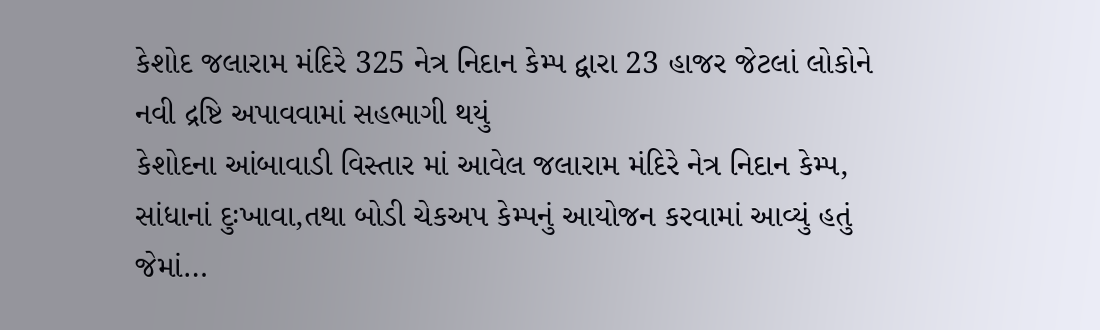કેશોદ જલારામ મંદિરે 325 નેત્ર નિદાન કેમ્પ દ્વારા 23 હાજર જેટલાં લોકોને નવી દ્રષ્ટિ અપાવવામાં સહભાગી થયું
કેશોદના આંબાવાડી વિસ્તાર માં આવેલ જલારામ મંદિરે નેત્ર નિદાન કેમ્પ, સાંધાનાં દુઃખાવા,તથા બોડી ચેકઅપ કેમ્પનું આયોજન કરવામાં આવ્યું હતું જેમાં…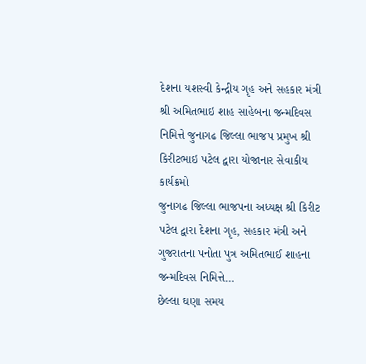દેશના યશસ્વી કેન્દ્રીય ગૃહ અને સહકાર મંત્રી શ્રી અમિતભાઇ શાહ સાહેબના જન્મદિવસ નિમિત્તે જુનાગઢ જિલ્લા ભાજપ પ્રમુખ શ્રી કિરીટભાઇ પટેલ દ્વારા યોજાનાર સેવાકીય કાર્યક્રમો
જુનાગઢ જિલ્લા ભાજપના અધ્યક્ષ શ્રી કિરીટ પટેલ દ્વારા દેશના ગૃહ, સહકાર મંત્રી અને ગુજરાતના પનોતા પુત્ર અમિતભાઈ શાહના જન્મદિવસ નિમિત્તે…
છેલ્લા ઘણા સમય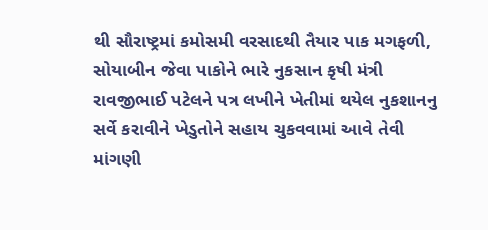થી સૌરાષ્ટ્રમાં કમોસમી વરસાદથી તૈયાર પાક મગફળી, સોયાબીન જેવા પાકોને ભારે નુકસાન કૃષી મંત્રી રાવજીભાઈ પટેલને પત્ર લખીને ખેતીમાં થયેલ નુકશાનનુ સર્વે કરાવીને ખેડુતોને સહાય ચુકવવામાં આવે તેવી માંગણી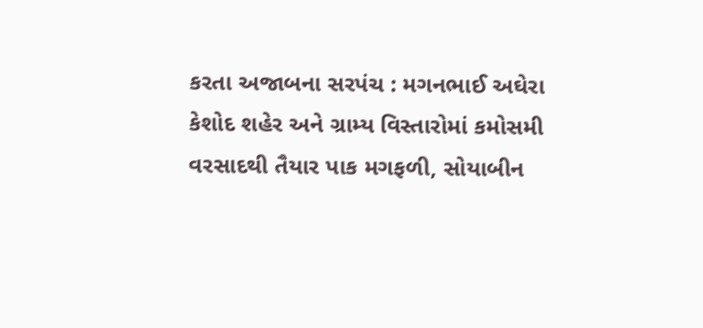કરતા અજાબના સરપંચ : મગનભાઈ અઘેરા
કેશોદ શહેર અને ગ્રામ્ય વિસ્તારોમાં કમોસમી વરસાદથી તૈયાર પાક મગફળી, સોયાબીન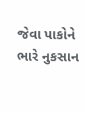જેવા પાકોને ભારે નુકસાન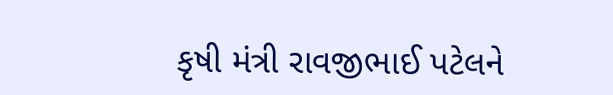કૃષી મંત્રી રાવજીભાઈ પટેલને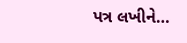પત્ર લખીને…